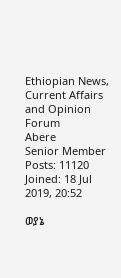Ethiopian News, Current Affairs and Opinion Forum
Abere
Senior Member
Posts: 11120
Joined: 18 Jul 2019, 20:52

ወያኔ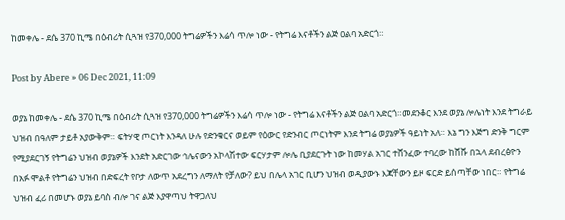ከመቀሌ - ደሴ 370 ኪሜ በዕብሪት ሲጓዝ የ370,000 ትግሬዎችን እሬሳ ጥሎ ነው - የትግሬ እናቶችን ልጅ ዐልባ አድርጎ።

Post by Abere » 06 Dec 2021, 11:09

ወያኔ ከመቀሌ - ደሴ 370 ኪሜ በዕብሪት ሲጓዝ የ370,000 ትግሬዎችን እሬሳ ጥሎ ነው - የትግሬ እናቶችን ልጅ ዐልባ አድርጎ።መደንቆር እንደ ወያኔ ሎሌነት እንደ ትግራይ ህዝብ በዓለም ታይቶ አያውቅም። ፍትሃዊ ጦርነት እንዳለ ሁሉ የድንቁርና ወይም የዕውር የድንብር ጦርነትም እንደ ትግሬ ወያኔዎች ዓይነት አለ። እኔ ግን እጅግ ድንቅ ግርም የሚያደርገኝ የትግሬን ህዝብ ወያኔዎች እንደት አድርገው ኅሌናውን አኮላሽተው ፍርሃታም ሎሌ ቢያደርጉት ነው ከመሃል አገር ተሸንፈው ተባረው ከሸሹ በኋላ ደብረፅዮን በአፉ ሞልቶ የትግሬን ህዝብ በድፍረት የቦታ ለውጥ አደረግን ለማለት የቻለው? ይህ በሌላ አገር ቢሆን ህዝብ ወዲያውኑ እጃቸውን ይዞ ፍርድ ይሰጣቸው ነበር። የትግሬ ህዝብ ፈሪ በመሆኑ ወያኔ ይባስ ብሎ ገና ልጅ እያዋጣህ ትዋጋለህ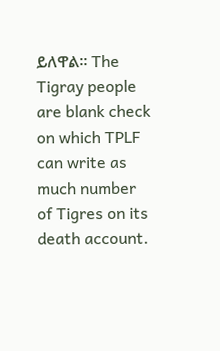ይለዋል። The Tigray people are blank check on which TPLF can write as much number of Tigres on its death account.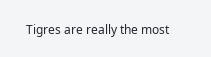Tigres are really the most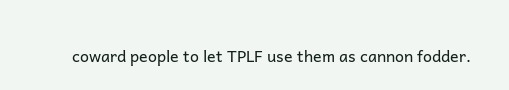coward people to let TPLF use them as cannon fodder.